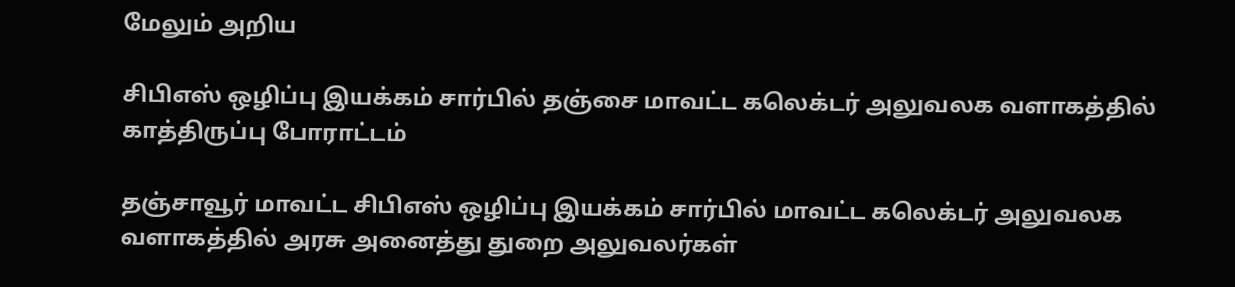மேலும் அறிய

சிபிஎஸ் ஒழிப்பு இயக்கம் சார்பில் தஞ்சை மாவட்ட கலெக்டர் அலுவலக வளாகத்தில் காத்திருப்பு போராட்டம்

தஞ்சாவூர் மாவட்ட சிபிஎஸ் ஒழிப்பு இயக்கம் சார்பில் மாவட்ட கலெக்டர் அலுவலக வளாகத்தில் அரசு அனைத்து துறை அலுவலர்கள்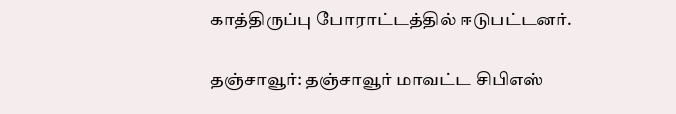காத்திருப்பு போராட்டத்தில் ஈடுபட்டனர்.

தஞ்சாவூர்: தஞ்சாவூர் மாவட்ட சிபிஎஸ்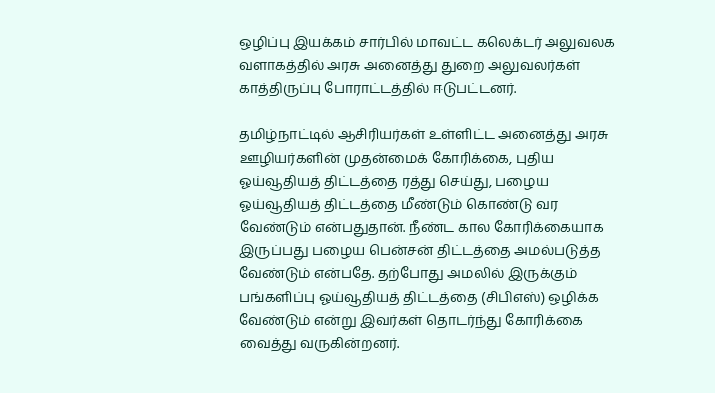ஒழிப்பு இயக்கம் சார்பில் மாவட்ட கலெக்டர் அலுவலக வளாகத்தில் அரசு அனைத்து துறை அலுவலர்கள் காத்திருப்பு போராட்டத்தில் ஈடுபட்டனர்.

தமிழ்நாட்டில் ஆசிரியர்கள் உள்ளிட்ட அனைத்து அரசு ஊழியர்களின் முதன்மைக் கோரிக்கை, புதிய ஓய்வூதியத் திட்டத்தை ரத்து செய்து, பழைய ஓய்வூதியத் திட்டத்தை மீண்டும் கொண்டு வர வேண்டும் என்பதுதான். நீண்ட கால கோரிக்கையாக இருப்பது பழைய பென்சன் திட்டத்தை அமல்படுத்த வேண்டும் என்பதே. தற்போது அமலில் இருக்கும் பங்களிப்பு ஓய்வூதியத் திட்டத்தை (சிபிஎஸ்) ஒழிக்க வேண்டும் என்று இவர்கள் தொடர்ந்து கோரிக்கை வைத்து வருகின்றனர்.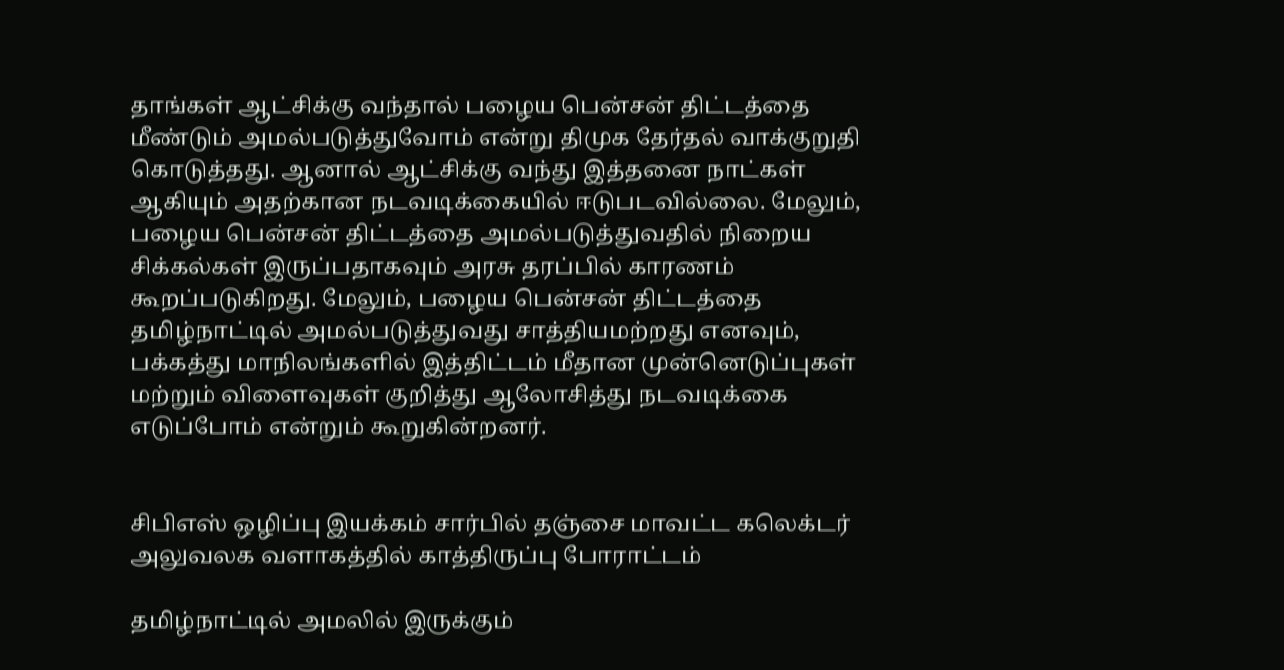தாங்கள் ஆட்சிக்கு வந்தால் பழைய பென்சன் திட்டத்தை மீண்டும் அமல்படுத்துவோம் என்று திமுக தேர்தல் வாக்குறுதி கொடுத்தது. ஆனால் ஆட்சிக்கு வந்து இத்தனை நாட்கள் ஆகியும் அதற்கான நடவடிக்கையில் ஈடுபடவில்லை. மேலும், பழைய பென்சன் திட்டத்தை அமல்படுத்துவதில் நிறைய சிக்கல்கள் இருப்பதாகவும் அரசு தரப்பில் காரணம் கூறப்படுகிறது. மேலும், பழைய பென்சன் திட்டத்தை தமிழ்நாட்டில் அமல்படுத்துவது சாத்தியமற்றது எனவும், பக்கத்து மாநிலங்களில் இத்திட்டம் மீதான முன்னெடுப்புகள் மற்றும் விளைவுகள் குறித்து ஆலோசித்து நடவடிக்கை எடுப்போம் என்றும் கூறுகின்றனர்.


சிபிஎஸ் ஒழிப்பு இயக்கம் சார்பில் தஞ்சை மாவட்ட கலெக்டர் அலுவலக வளாகத்தில் காத்திருப்பு போராட்டம்

தமிழ்நாட்டில் அமலில் இருக்கும்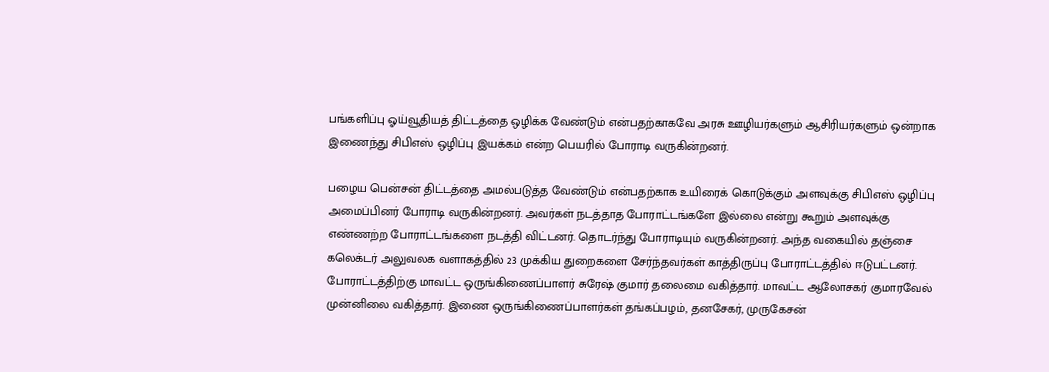பங்களிப்பு ஓய்வூதியத் திட்டத்தை ஒழிக்க வேண்டும் என்பதற்காகவே அரசு ஊழியர்களும் ஆசிரியர்களும் ஒன்றாக இணைந்து சிபிஎஸ் ஒழிப்பு இயக்கம் என்ற பெயரில் போராடி வருகின்றனர்.

பழைய பென்சன் திட்டத்தை அமல்படுத்த வேண்டும் என்பதற்காக உயிரைக் கொடுக்கும் அளவுக்கு சிபிஎஸ் ஒழிப்பு அமைப்பினர் போராடி வருகின்றனர். அவர்கள் நடத்தாத போராட்டங்களே இல்லை என்று கூறும் அளவுக்கு எண்ணற்ற போராட்டங்களை நடத்தி விட்டனர். தொடர்ந்து போராடியும் வருகின்றனர். அந்த வகையில் தஞ்சை கலெக்டர் அலுவலக வளாகத்தில் 23 முக்கிய துறைகளை சேர்ந்தவர்கள் காத்திருப்பு போராட்டத்தில் ஈடுபட்டனர். போராட்டத்திற்கு மாவட்ட ஒருங்கிணைப்பாளர் சுரேஷ் குமார் தலைமை வகித்தார். மாவட்ட ஆலோசகர் குமாரவேல் முன்னிலை வகித்தார். இணை ஒருங்கிணைப்பாளர்கள் தங்கப்பழம், தனசேகர், முருகேசன்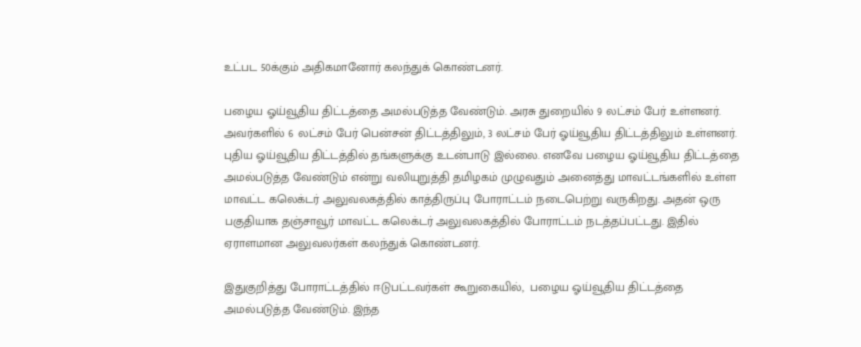உட்பட 50க்கும் அதிகமானோர் கலந்துக் கொண்டனர்.

பழைய ஓய்வூதிய திட்டத்தை அமல்படுத்த வேண்டும். அரசு துறையில் 9 லட்சம் பேர் உள்ளனர். அவர்களில் 6 லட்சம் பேர் பென்சன் திட்டத்திலும், 3 லட்சம் பேர் ஓய்வூதிய திட்டத்திலும் உள்ளனர். புதிய ஓய்வூதிய திட்டத்தில் தங்களுக்கு உடன்பாடு இல்லை. எனவே பழைய ஓய்வூதிய திட்டத்தை அமல்படுத்த வேண்டும் என்று வலியுறுத்தி தமிழகம் முழுவதும் அனைத்து மாவட்டங்களில் உள்ள மாவட்ட கலெக்டர் அலுவலகத்தில் காத்திருப்பு போராட்டம் நடைபெற்று வருகிறது. அதன் ஒரு பகுதியாக தஞ்சாவூர் மாவட்ட கலெக்டர் அலுவலகத்தில் போராட்டம் நடத்தப்பட்டது. இதில் ஏராளமான அலுவலர்கள் கலந்துக் கொண்டனர்.

இதுகுறித்து போராட்டத்தில் ஈடுபட்டவர்கள் கூறுகையில்,  பழைய ஓய்வூதிய திட்டத்தை அமல்படுத்த வேண்டும். இந்த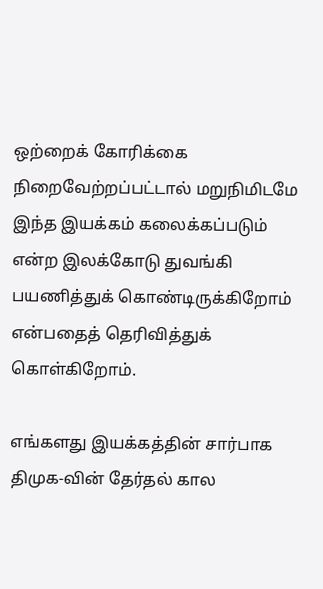ஒற்றைக்‌ கோரிக்கை நிறைவேற்றப்பட்டால்‌ மறுநிமிடமே இந்த இயக்கம்‌ கலைக்கப்படும்‌ என்ற இலக்கோடு துவங்கி பயணித்துக்‌ கொண்டிருக்கிறோம்‌ என்பதைத்‌ தெரிவித்துக்‌ கொள்கிறோம்‌.

எங்களது இயக்கத்தின்‌ சார்பாக திமுக-வின்‌ தேர்தல்‌ கால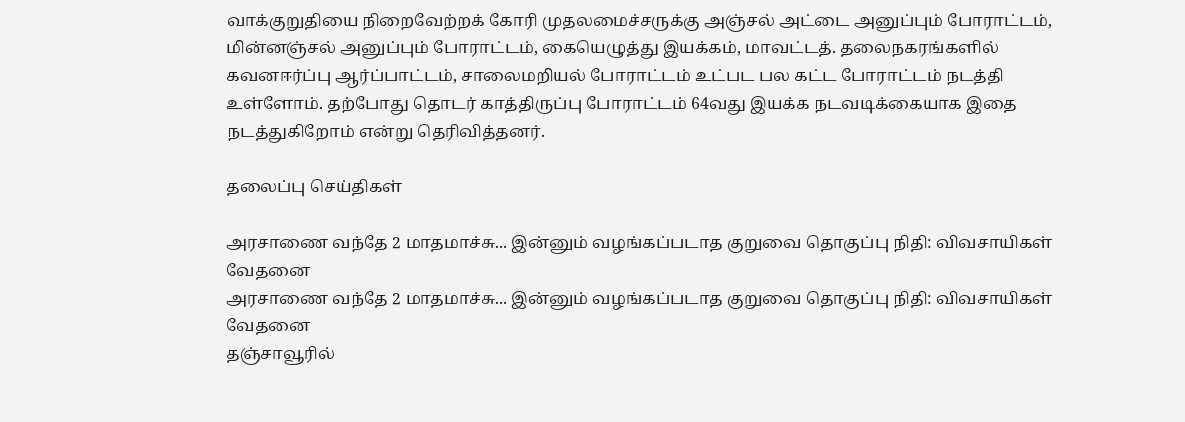வாக்குறுதியை நிறைவேற்றக்‌ கோரி முதலமைச்சருக்கு அஞ்சல்‌ அட்டை அனுப்பும்‌ போராட்டம்‌, மின்னஞ்சல்‌ அனுப்பும் போராட்டம்‌, கையெழுத்து இயக்கம்‌, மாவட்டத். தலைநகரங்களில்‌ கவனஈர்ப்பு ஆர்ப்பாட்டம்‌, சாலைமறியல் போராட்டம் உட்பட பல கட்ட போராட்டம் நடத்தி உள்ளோம். தற்போது தொடர் காத்திருப்பு போராட்டம் 64வது இயக்க நடவடிக்கையாக இதை நடத்துகிறோம் என்று தெரிவித்தனர்.

தலைப்பு செய்திகள்

அரசாணை வந்தே 2 மாதமாச்சு... இன்னும் வழங்கப்படாத குறுவை தொகுப்பு நிதி: விவசாயிகள் வேதனை
அரசாணை வந்தே 2 மாதமாச்சு... இன்னும் வழங்கப்படாத குறுவை தொகுப்பு நிதி: விவசாயிகள் வேதனை
தஞ்சாவூரில்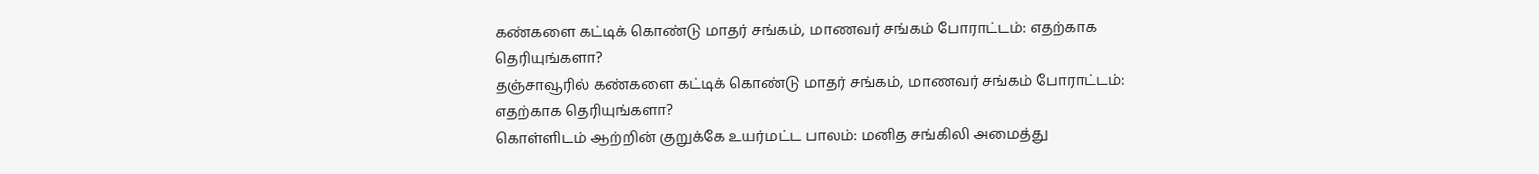கண்களை கட்டிக் கொண்டு மாதர் சங்கம், மாணவர் சங்கம் போராட்டம்: எதற்காக தெரியுங்களா?
தஞ்சாவூரில் கண்களை கட்டிக் கொண்டு மாதர் சங்கம், மாணவர் சங்கம் போராட்டம்: எதற்காக தெரியுங்களா?
கொள்ளிடம் ஆற்றின் குறுக்கே உயர்மட்ட பாலம்: மனித சங்கிலி அமைத்து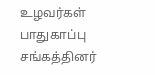உழவர்கள் பாதுகாப்பு சங்கத்தினர்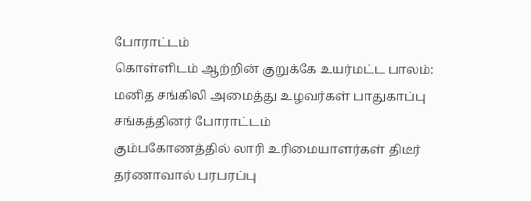போராட்டம்
கொள்ளிடம் ஆற்றின் குறுக்கே உயர்மட்ட பாலம்: மனித சங்கிலி அமைத்து உழவர்கள் பாதுகாப்பு சங்கத்தினர் போராட்டம்
கும்பகோணத்தில் லாரி உரிமையாளர்கள் திடீர் தர்ணாவால் பரபரப்பு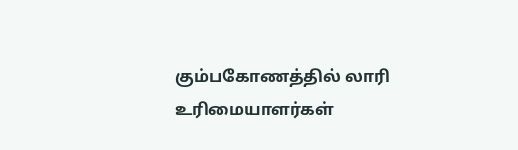கும்பகோணத்தில் லாரி உரிமையாளர்கள்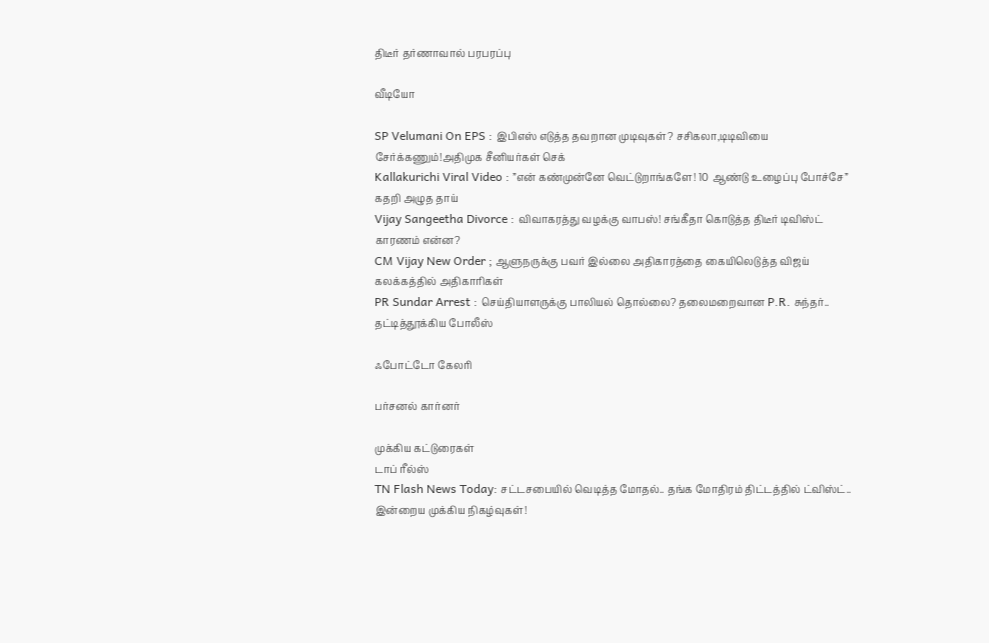திடீர் தர்ணாவால் பரபரப்பு

வீடியோ

SP Velumani On EPS : இபிஎஸ் எடுத்த தவறான முடிவுகள்? சசிகலா,டிடிவியை சேர்க்கணும்!அதிமுக சீனியர்கள் செக்
Kallakurichi Viral Video : ”என் கண்முன்னே வெட்டுறாங்களே! 10 ஆண்டு உழைப்பு போச்சே” கதறி அழுத தாய்
Vijay Sangeetha Divorce : விவாகரத்து வழக்கு வாபஸ்! சங்கீதா கொடுத்த திடீர் டிவிஸ்ட் காரணம் என்ன?
CM Vijay New Order ; ஆளுநருக்கு பவர் இல்லை அதிகாரத்தை கையிலெடுத்த விஜய் கலக்கத்தில் அதிகாரிகள்
PR Sundar Arrest : செய்தியாளருக்கு பாலியல் தொல்லை? தலைமறைவான P.R. சுந்தர்.. தட்டித்தூக்கிய போலீஸ்

ஃபோட்டோ கேலரி

பர்சனல் கார்னர்

முக்கிய கட்டுரைகள்
டாப் ரீல்ஸ்
TN Flash News Today: சட்டசபையில் வெடித்த மோதல்.. தங்க மோதிரம் திட்டத்தில் ட்விஸ்ட்.. இன்றைய முக்கிய நிகழ்வுகள்!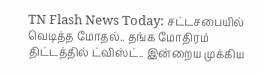TN Flash News Today: சட்டசபையில் வெடித்த மோதல்.. தங்க மோதிரம் திட்டத்தில் ட்விஸ்ட்.. இன்றைய முக்கிய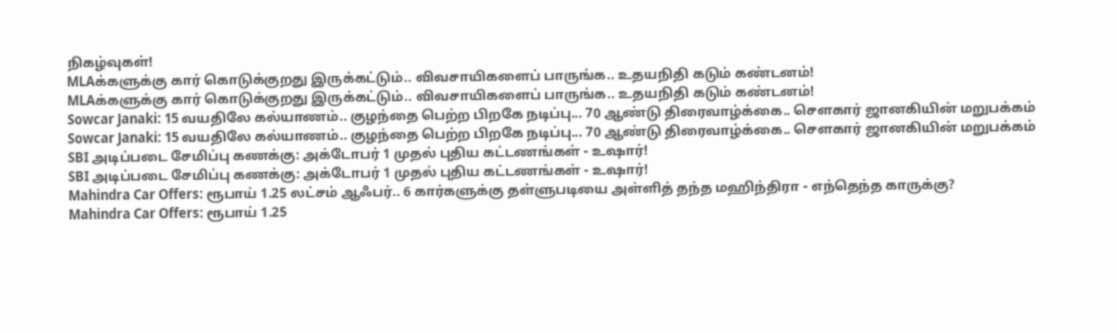நிகழ்வுகள்!
MLAக்களுக்கு கார் கொடுக்குறது இருக்கட்டும்.. விவசாயிகளைப் பாருங்க.. உதயநிதி கடும் கண்டனம்!
MLAக்களுக்கு கார் கொடுக்குறது இருக்கட்டும்.. விவசாயிகளைப் பாருங்க.. உதயநிதி கடும் கண்டனம்!
Sowcar Janaki: 15 வயதிலே கல்யாணம்.. குழந்தை பெற்ற பிறகே நடிப்பு... 70 ஆண்டு திரைவாழ்க்கை.. செளகார் ஜானகியின் மறுபக்கம்
Sowcar Janaki: 15 வயதிலே கல்யாணம்.. குழந்தை பெற்ற பிறகே நடிப்பு... 70 ஆண்டு திரைவாழ்க்கை.. செளகார் ஜானகியின் மறுபக்கம்
SBI அடிப்படை சேமிப்பு கணக்கு: அக்டோபர் 1 முதல் புதிய கட்டணங்கள் - உஷார்!
SBI அடிப்படை சேமிப்பு கணக்கு: அக்டோபர் 1 முதல் புதிய கட்டணங்கள் - உஷார்!
Mahindra Car Offers: ரூபாய் 1.25 லட்சம் ஆஃபர்.. 6 கார்களுக்கு தள்ளுபடியை அள்ளித் தந்த மஹிந்திரா - எந்தெந்த காருக்கு?
Mahindra Car Offers: ரூபாய் 1.25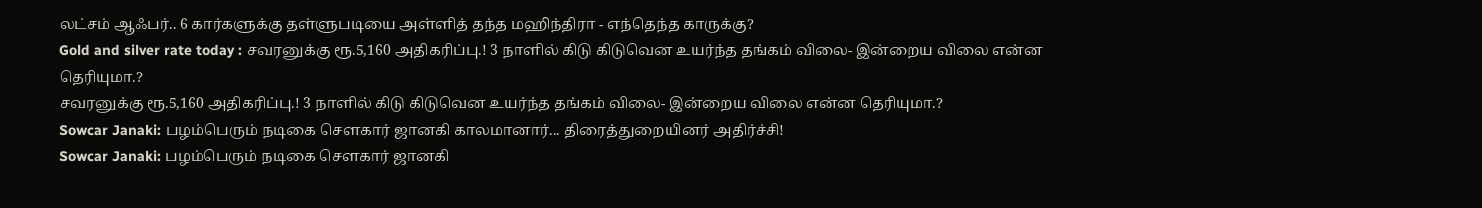லட்சம் ஆஃபர்.. 6 கார்களுக்கு தள்ளுபடியை அள்ளித் தந்த மஹிந்திரா - எந்தெந்த காருக்கு?
Gold and silver rate today : சவரனுக்கு ரூ.5,160 அதிகரிப்பு.! 3 நாளில் கிடு கிடுவென உயர்ந்த தங்கம் விலை- இன்றைய விலை என்ன தெரியுமா.?
சவரனுக்கு ரூ.5,160 அதிகரிப்பு.! 3 நாளில் கிடு கிடுவென உயர்ந்த தங்கம் விலை- இன்றைய விலை என்ன தெரியுமா.?
Sowcar Janaki: பழம்பெரும் நடிகை சௌகார் ஜானகி காலமானார்... திரைத்துறையினர் அதிர்ச்சி!
Sowcar Janaki: பழம்பெரும் நடிகை சௌகார் ஜானகி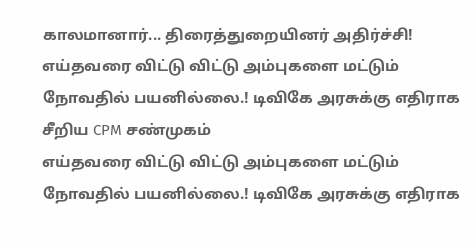காலமானார்... திரைத்துறையினர் அதிர்ச்சி!
எய்தவரை விட்டு விட்டு அம்புகளை மட்டும் நோவதில் பயனில்லை.! டிவிகே அரசுக்கு எதிராக சீறிய CPM சண்முகம்
எய்தவரை விட்டு விட்டு அம்புகளை மட்டும் நோவதில் பயனில்லை.! டிவிகே அரசுக்கு எதிராக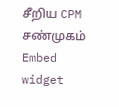சீறிய CPM சண்முகம்
Embed widget